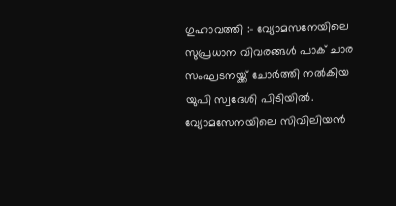ഗുഹാവത്തി :- വ്യോമസനേയിലെ സുപ്രധാന വിവരങ്ങൾ പാക് ചാര സംഘടനയ്ക്ക് ചോർത്തി നൽകിയ യുപി സ്വദേശി പിടിയിൽ. വ്യോമസേനയിലെ സിവിലിയൻ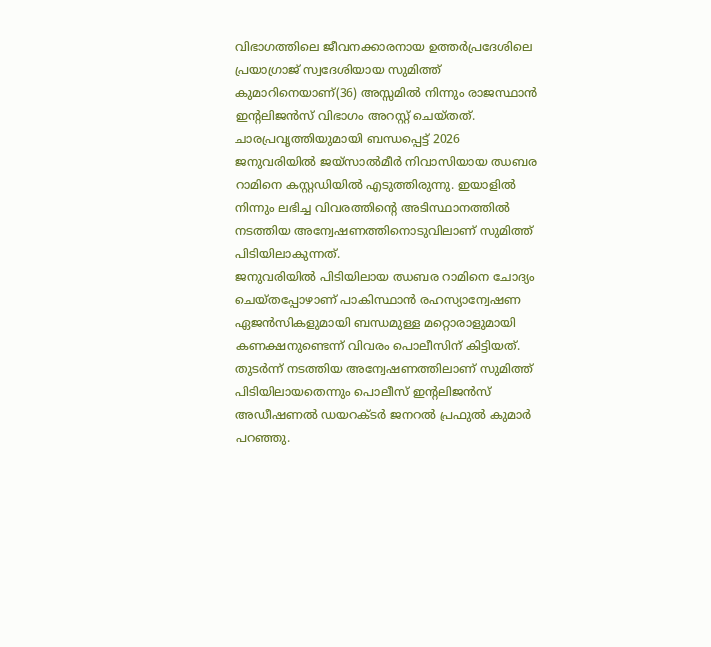വിഭാഗത്തിലെ ജീവനക്കാരനായ ഉത്തർപ്രദേശിലെ പ്രയാഗ്രാജ് സ്വദേശിയായ സുമിത്ത് കുമാറിനെയാണ്(36) അസ്സമിൽ നിന്നും രാജസ്ഥാൻ ഇന്റലിജൻസ് വിഭാഗം അറസ്റ്റ് ചെയ്തത്. ചാരപ്രവൃത്തിയുമായി ബന്ധപ്പെട്ട് 2026 ജനുവരിയിൽ ജയ്സാൽമീർ നിവാസിയായ ഝബര റാമിനെ കസ്റ്റഡിയിൽ എടുത്തിരുന്നു. ഇയാളിൽ നിന്നും ലഭിച്ച വിവരത്തിന്റെ അടിസ്ഥാനത്തിൽ നടത്തിയ അന്വേഷണത്തിനൊടുവിലാണ് സുമിത്ത് പിടിയിലാകുന്നത്.
ജനുവരിയിൽ പിടിയിലായ ഝബര റാമിനെ ചോദ്യം ചെയ്തപ്പോഴാണ് പാകിസ്ഥാൻ രഹസ്യാന്വേഷണ ഏജൻസികളുമായി ബന്ധമുള്ള മറ്റൊരാളുമായി കണക്ഷനുണ്ടെന്ന് വിവരം പൊലീസിന് കിട്ടിയത്. തുടർന്ന് നടത്തിയ അന്വേഷണത്തിലാണ് സുമിത്ത് പിടിയിലായതെന്നും പൊലീസ് ഇന്റലിജൻസ് അഡീഷണൽ ഡയറക്ടർ ജനറൽ പ്രഫുൽ കുമാർ പറഞ്ഞു.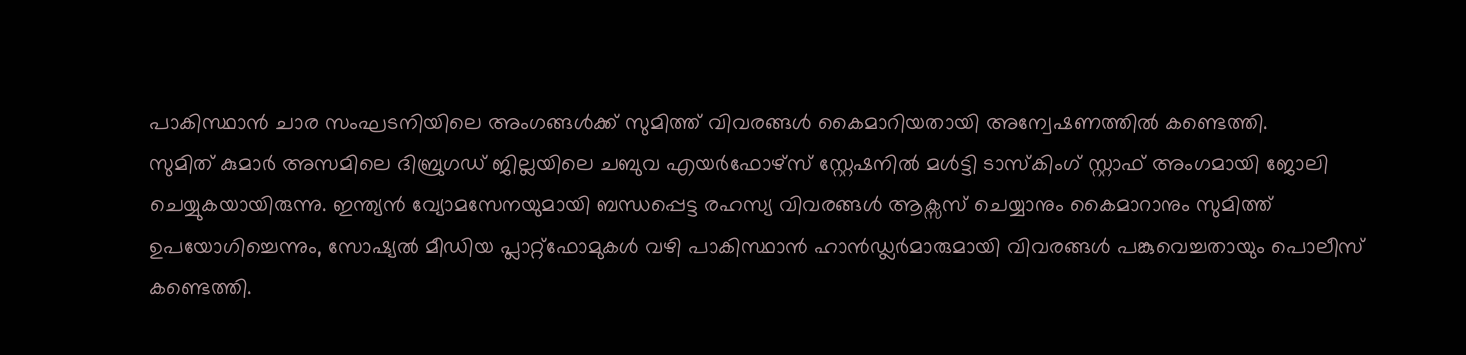പാകിസ്ഥാൻ ചാര സംഘടനിയിലെ അംഗങ്ങൾക്ക് സുമിത്ത് വിവരങ്ങൾ കൈമാറിയതായി അന്വേഷണത്തിൽ കണ്ടെത്തി.
സുമിത് കുമാർ അസമിലെ ദിബ്രുഗഡ് ജില്ലയിലെ ചബുവ എയർഫോഴ്സ് സ്റ്റേഷനിൽ മൾട്ടി ടാസ്കിംഗ് സ്റ്റാഫ് അംഗമായി ജോലി ചെയ്യുകയായിരുന്നു. ഇന്ത്യൻ വ്യോമസേനയുമായി ബന്ധപ്പെട്ട രഹസ്യ വിവരങ്ങൾ ആക്സസ് ചെയ്യാനും കൈമാറാനും സുമിത്ത് ഉപയോഗിച്ചെന്നും, സോഷ്യൽ മീഡിയ പ്ലാറ്റ്ഫോമുകൾ വഴി പാകിസ്ഥാൻ ഹാൻഡ്ലർമാരുമായി വിവരങ്ങൾ പങ്കുവെച്ചതായും പൊലീസ് കണ്ടെത്തി.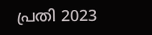പ്രതി 2023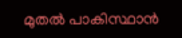മുതൽ പാകിസ്ഥാൻ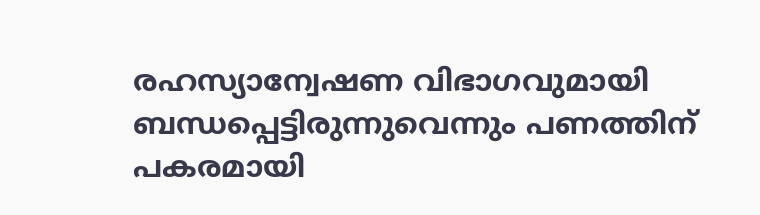രഹസ്യാന്വേഷണ വിഭാഗവുമായി ബന്ധപ്പെട്ടിരുന്നുവെന്നും പണത്തിന് പകരമായി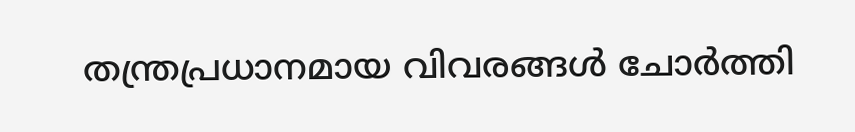തന്ത്രപ്രധാനമായ വിവരങ്ങൾ ചോർത്തി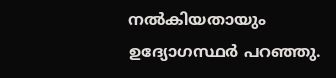നൽകിയതായും ഉദ്യോഗസ്ഥർ പറഞ്ഞു.